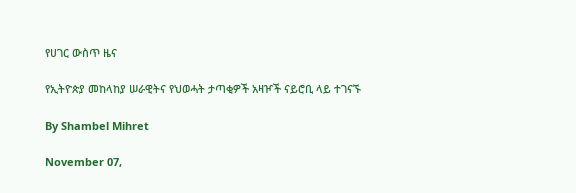የሀገር ውስጥ ዜና

የኢትዮጵያ መከላከያ ሠራዊትና የህወሓት ታጣቂዎች አዛዦች ናይሮቢ ላይ ተገናኙ

By Shambel Mihret

November 07,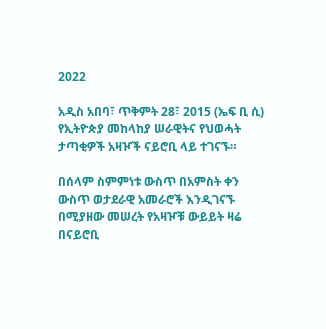2022

አዲስ አበባ፣ ጥቅምት 28፣ 2015 (ኤፍ ቢ ሲ) የኢትዮጵያ መከላከያ ሠራዊትና የህወሓት ታጣቂዎች አዛዦች ናይሮቢ ላይ ተገናኙ።

በሰላም ስምምነቱ ውስጥ በአምስት ቀን ውስጥ ወታደራዊ አመራሮች እንዲገናኙ በሚያዘው መሠረት የአዛዦቹ ውይይት ዛሬ በናይሮቢ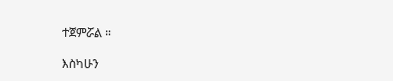ተጀምሯል ።

እስካሁን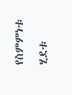የስምምነቱ ሂደቱ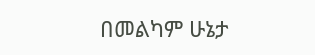በመልካም ሁኔታ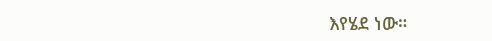እየሄደ ነው።